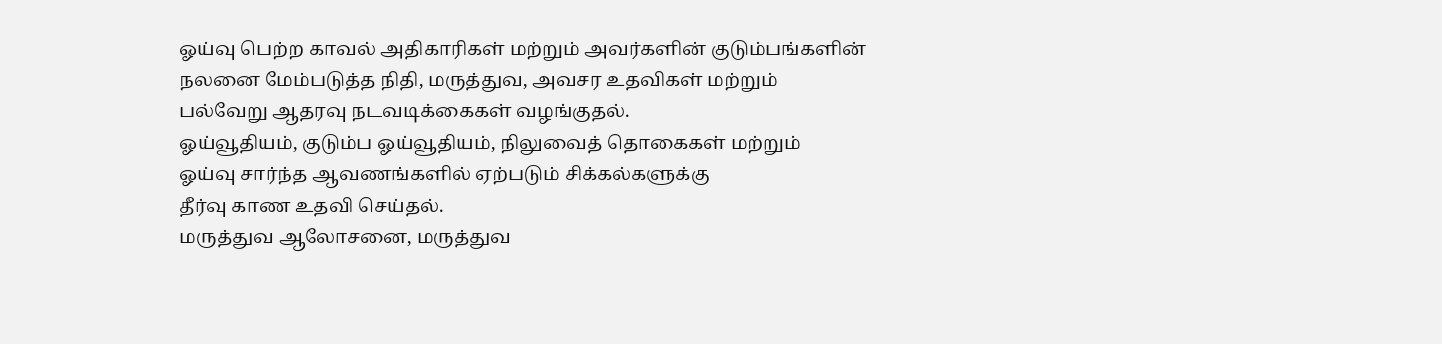ஓய்வு பெற்ற காவல் அதிகாரிகள் மற்றும் அவர்களின் குடும்பங்களின்
நலனை மேம்படுத்த நிதி, மருத்துவ, அவசர உதவிகள் மற்றும்
பல்வேறு ஆதரவு நடவடிக்கைகள் வழங்குதல்.
ஓய்வூதியம், குடும்ப ஓய்வூதியம், நிலுவைத் தொகைகள் மற்றும்
ஓய்வு சார்ந்த ஆவணங்களில் ஏற்படும் சிக்கல்களுக்கு
தீர்வு காண உதவி செய்தல்.
மருத்துவ ஆலோசனை, மருத்துவ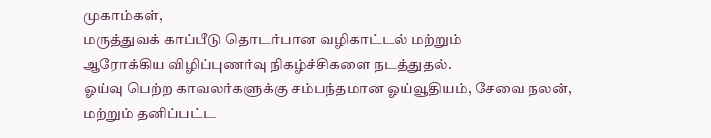முகாம்கள்,
மருத்துவக் காப்பீடு தொடர்பான வழிகாட்டல் மற்றும்
ஆரோக்கிய விழிப்புணர்வு நிகழ்ச்சிகளை நடத்துதல்.
ஓய்வு பெற்ற காவலர்களுக்கு சம்பந்தமான ஓய்வூதியம், சேவை நலன்,
மற்றும் தனிப்பட்ட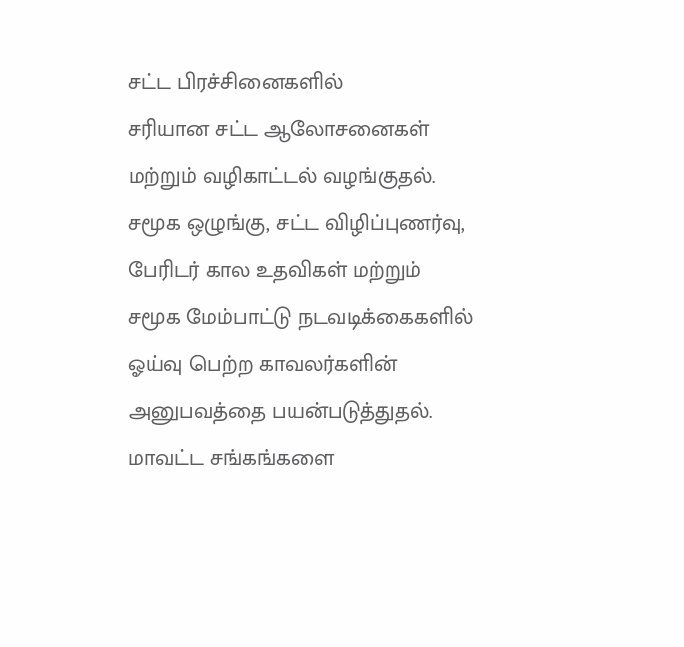சட்ட பிரச்சினைகளில்
சரியான சட்ட ஆலோசனைகள் மற்றும் வழிகாட்டல் வழங்குதல்.
சமூக ஒழுங்கு, சட்ட விழிப்புணர்வு, பேரிடர் கால உதவிகள் மற்றும்
சமூக மேம்பாட்டு நடவடிக்கைகளில்
ஓய்வு பெற்ற காவலர்களின் அனுபவத்தை பயன்படுத்துதல்.
மாவட்ட சங்கங்களை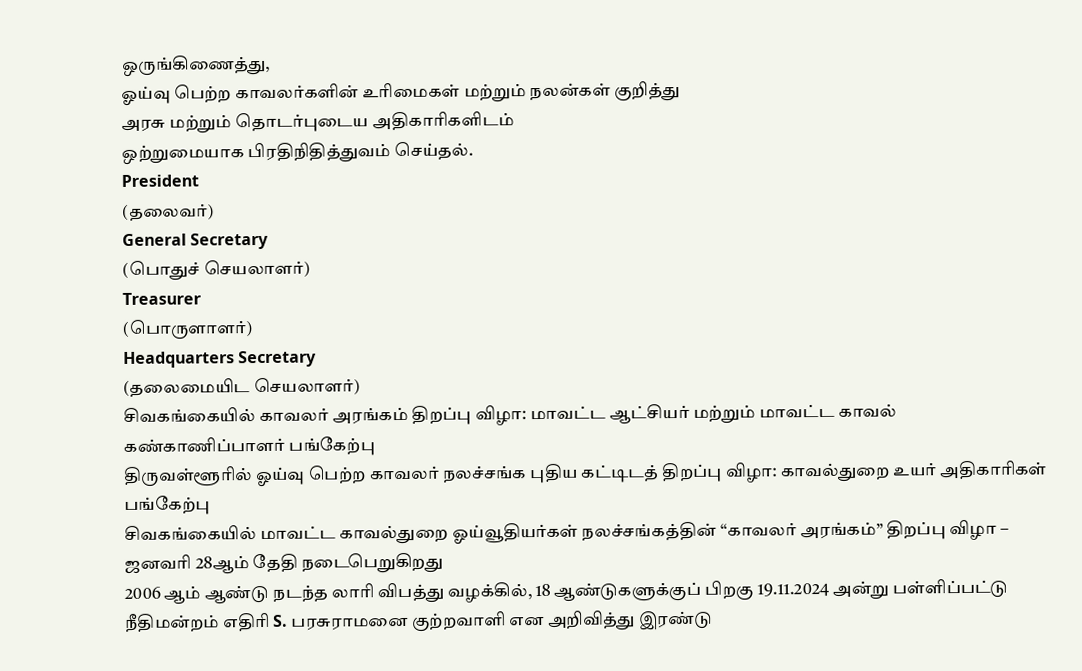ஒருங்கிணைத்து,
ஓய்வு பெற்ற காவலர்களின் உரிமைகள் மற்றும் நலன்கள் குறித்து
அரசு மற்றும் தொடர்புடைய அதிகாரிகளிடம்
ஒற்றுமையாக பிரதிநிதித்துவம் செய்தல்.
President
(தலைவர்)
General Secretary
(பொதுச் செயலாளர்)
Treasurer
(பொருளாளர்)
Headquarters Secretary
(தலைமையிட செயலாளர்)
சிவகங்கையில் காவலர் அரங்கம் திறப்பு விழா: மாவட்ட ஆட்சியர் மற்றும் மாவட்ட காவல் கண்காணிப்பாளர் பங்கேற்பு
திருவள்ளூரில் ஓய்வு பெற்ற காவலர் நலச்சங்க புதிய கட்டிடத் திறப்பு விழா: காவல்துறை உயர் அதிகாரிகள் பங்கேற்பு
சிவகங்கையில் மாவட்ட காவல்துறை ஓய்வூதியர்கள் நலச்சங்கத்தின் “காவலர் அரங்கம்” திறப்பு விழா – ஜனவரி 28ஆம் தேதி நடைபெறுகிறது
2006 ஆம் ஆண்டு நடந்த லாரி விபத்து வழக்கில், 18 ஆண்டுகளுக்குப் பிறகு 19.11.2024 அன்று பள்ளிப்பட்டு நீதிமன்றம் எதிரி S. பரசுராமனை குற்றவாளி என அறிவித்து இரண்டு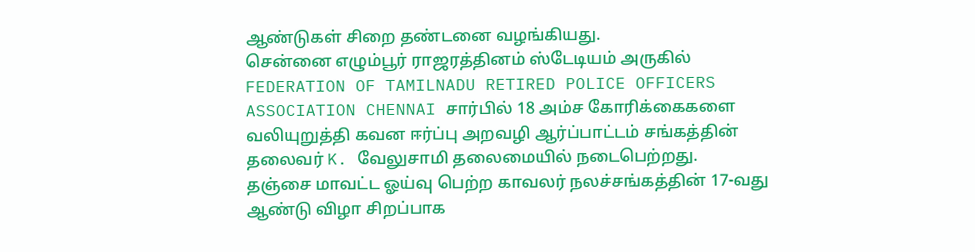ஆண்டுகள் சிறை தண்டனை வழங்கியது.
சென்னை எழும்பூர் ராஜரத்தினம் ஸ்டேடியம் அருகில் FEDERATION OF TAMILNADU RETIRED POLICE OFFICERS ASSOCIATION CHENNAI சார்பில் 18 அம்ச கோரிக்கைகளை வலியுறுத்தி கவன ஈர்ப்பு அறவழி ஆர்ப்பாட்டம் சங்கத்தின் தலைவர் K. வேலுசாமி தலைமையில் நடைபெற்றது.
தஞ்சை மாவட்ட ஓய்வு பெற்ற காவலர் நலச்சங்கத்தின் 17-வது ஆண்டு விழா சிறப்பாக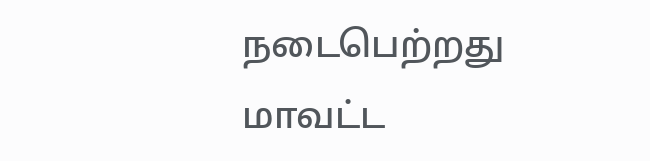நடைபெற்றது
மாவட்ட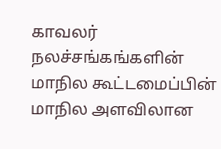காவலர் நலச்சங்கங்களின் மாநில கூட்டமைப்பின் மாநில அளவிலான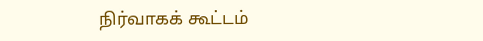நிர்வாகக் கூட்டம்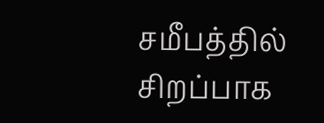சமீபத்தில் சிறப்பாக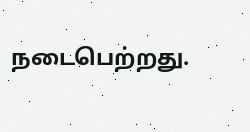நடைபெற்றது.